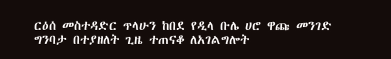ርዕሰ መስተዳድር ጥላሁን ከበደ የዲላ ቡሌ ሀሮ ዋጩ መንገድ ግንባታ በተያዘለት ጊዜ ተጠናቆ ለአገልግሎት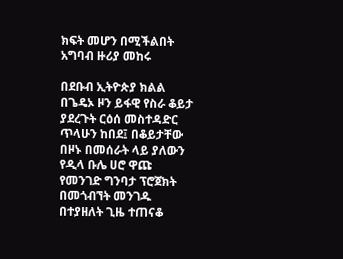ክፍት መሆን በሚችልበት አግባብ ዙሪያ መከሩ

በደቡብ ኢትዮጵያ ክልል በጌዴኦ ዞን ይፋዊ የስራ ቆይታ ያደረጉት ርዕሰ መስተዳድር ጥላሁን ከበደ፤ በቆይታቸው በዞኑ በመሰራት ላይ ያለውን የዲላ ቡሌ ሀሮ ዋጩ የመንገድ ግንባታ ፕሮጀክት በመጎብኘት መንገዱ በተያዘለት ጊዜ ተጠናቆ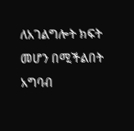ለአገልግሎት ክፍት መሆን በሚችልበት አግባብ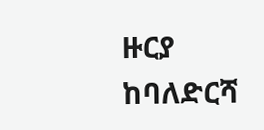ዙርያ ከባለድርሻ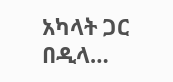አካላት ጋር በዲላ…